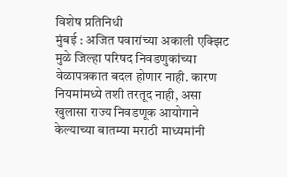विशेष प्रतिनिधी
मुंबई : अजित पवारांच्या अकाली एक्झिट मुळे जिल्हा परिषद निवडणुकांच्या वेळापत्रकात बदल होणार नाही. कारण नियमांमध्ये तशी तरतूद नाही, असा खुलासा राज्य निवडणूक आयोगाने केल्याच्या बातम्या मराठी माध्यमांनी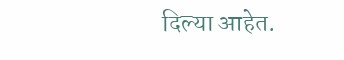दिल्या आहेत.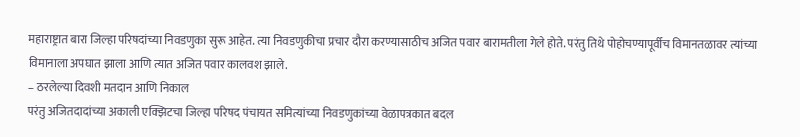महाराष्ट्रात बारा जिल्हा परिषदांच्या निवडणुका सुरू आहेत. त्या निवडणुकीचा प्रचार दौरा करण्यासाठीच अजित पवार बारामतीला गेले होते. परंतु तिथे पोहोचण्यापूर्वीच विमानतळावर त्यांच्या विमानाला अपघात झाला आणि त्यात अजित पवार कालवश झाले.
– ठरलेल्या दिवशी मतदान आणि निकाल
परंतु अजितदादांच्या अकाली एक्झिटचा जिल्हा परिषद पंचायत समित्यांच्या निवडणुकांच्या वेळापत्रकात बदल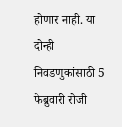होणार नाही. या दोन्ही निवडणुकांसाठी 5 फेब्रुवारी रोजी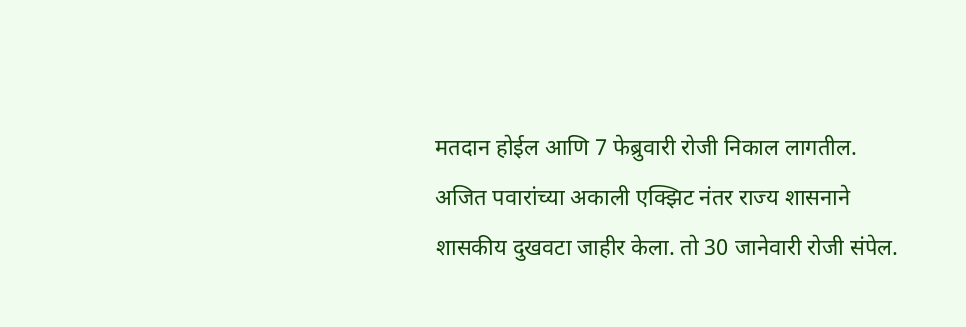मतदान होईल आणि 7 फेब्रुवारी रोजी निकाल लागतील.
अजित पवारांच्या अकाली एक्झिट नंतर राज्य शासनाने शासकीय दुखवटा जाहीर केला. तो 30 जानेवारी रोजी संपेल.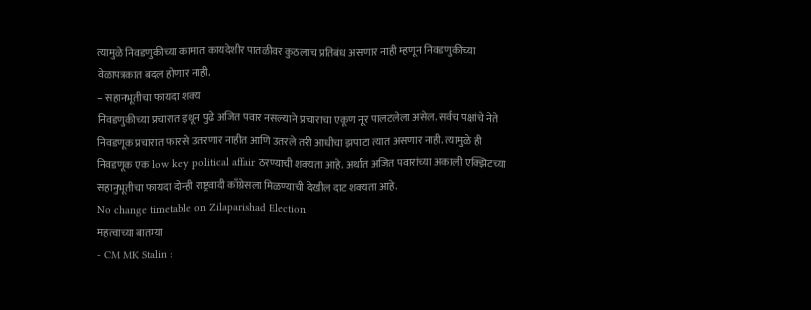त्यामुळे निवडणुकीच्या कामात कायदेशीर पातळीवर कुठलाच प्रतिबंध असणार नाही म्हणून निवडणुकीच्या वेळापत्रकात बदल होणार नाही.
– सहानभूतीचा फायदा शक्य
निवडणुकीच्या प्रचारात इथून पुढे अजित पवार नसल्याने प्रचाराचा एकूण नूर पालटलेला असेल. सर्वच पक्षांचे नेते निवडणूक प्रचारात फारसे उतरणार नाहीत आणि उतरले तरी आधीचा झपाटा त्यात असणार नाही. त्यामुळे ही निवडणूक एक low key political affair ठरण्याची शक्यता आहे. अर्थात अजित पवारांच्या अकाली एक्झिटच्या सहानुभूतीचा फायदा दोन्ही राष्ट्रवादी काँग्रेसला मिळण्याची देखील दाट शक्यता आहे.
No change timetable on Zilaparishad Election
महत्वाच्या बातम्या
- CM MK Stalin :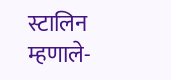स्टालिन म्हणाले-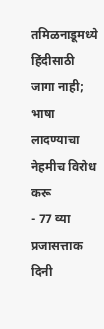तमिळनाडूमध्ये हिंदीसाठी जागा नाही; भाषा लादण्याचा नेहमीच विरोध करू
- 77 व्या प्रजासत्ताक दिनी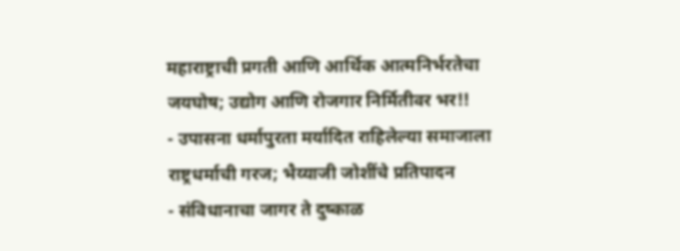महाराष्ट्राची प्रगती आणि आर्थिक आत्मनिर्भरतेचा जयघोष; उद्योग आणि रोजगार निर्मितीवर भर!!
- उपासना धर्मापुरता मर्यादित राहिलेल्या समाजाला राष्ट्रधर्माची गरज; भैय्याजी जोशींचे प्रतिपादन
- संविधानाचा जागर ते दुष्काळ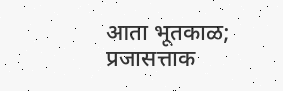आता भूतकाळ; प्रजासत्ताक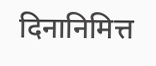दिनानिमित्त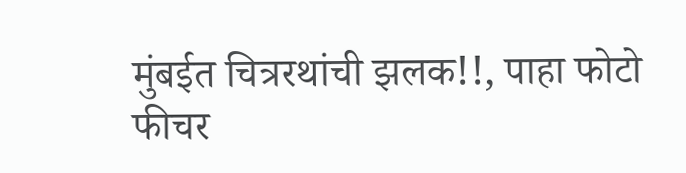मुंबईत चित्ररथांची झलक!!, पाहा फोटो फीचर